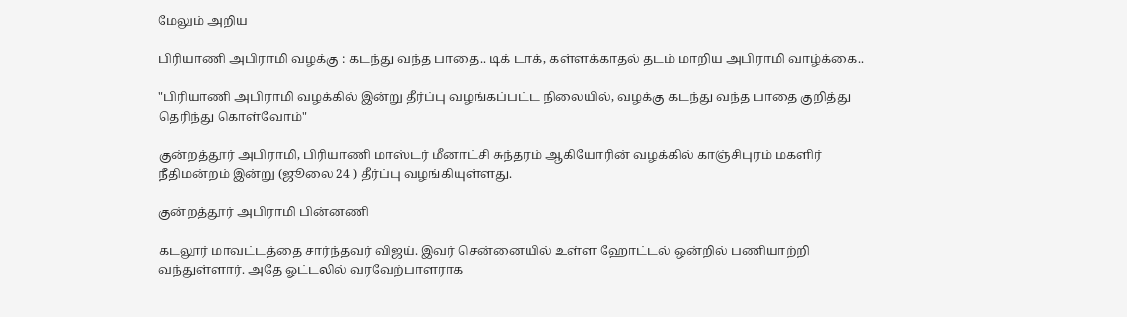மேலும் அறிய

பிரியாணி அபிராமி வழக்கு : கடந்து வந்த பாதை.. டிக் டாக், கள்ளக்காதல் தடம் மாறிய அபிராமி வாழ்க்கை..

"பிரியாணி அபிராமி வழக்கில் இன்று தீர்ப்பு வழங்கப்பட்ட நிலையில், வழக்கு கடந்து வந்த பாதை குறித்து தெரிந்து கொள்வோம்"

குன்றத்தூர் அபிராமி, பிரியாணி மாஸ்டர் மீனாட்சி சுந்தரம் ஆகியோரின் வழக்கில் காஞ்சிபுரம் மகளிர் நீதிமன்றம் இன்று (ஜூலை 24 ) தீர்ப்பு வழங்கியுள்ளது.

குன்றத்தூர் அபிராமி பின்னணி

கடலூர் மாவட்டத்தை சார்ந்தவர் விஜய். இவர் சென்னையில் உள்ள ஹோட்டல் ஒன்றில் பணியாற்றி வந்துள்ளார். அதே ஓட்டலில் வரவேற்பாளராக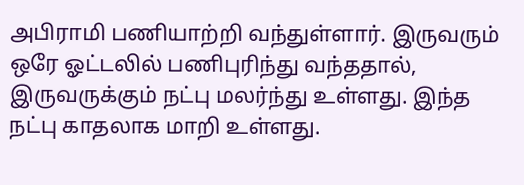அபிராமி பணியாற்றி வந்துள்ளார். இருவரும் ஒரே ஓட்டலில் பணிபுரிந்து வந்ததால், இருவருக்கும் நட்பு மலர்ந்து உள்ளது. இந்த நட்பு காதலாக மாறி உள்ளது.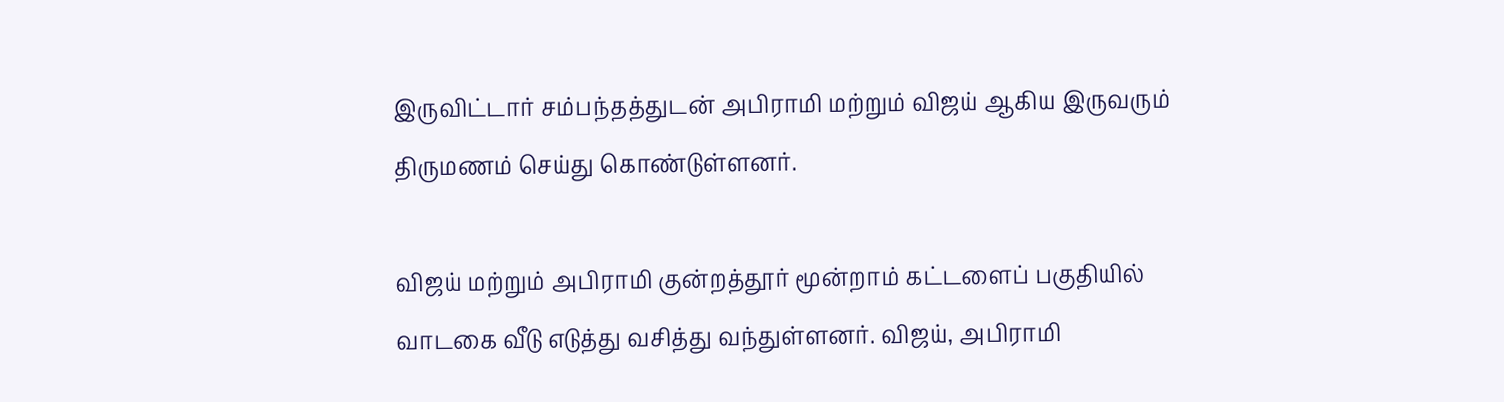இருவிட்டார் சம்பந்தத்துடன் அபிராமி மற்றும் விஜய் ஆகிய இருவரும் திருமணம் செய்து கொண்டுள்ளனர்.

விஜய் மற்றும் அபிராமி குன்றத்தூர் மூன்றாம் கட்டளைப் பகுதியில் வாடகை வீடு எடுத்து வசித்து வந்துள்ளனர். விஜய், அபிராமி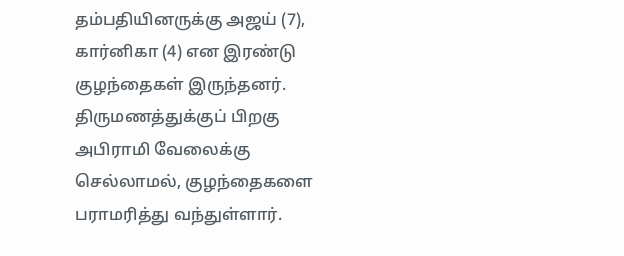தம்பதியினருக்கு அஜய் (7), கார்னிகா (4) என இரண்டு குழந்தைகள் இருந்தனர். திருமணத்துக்குப் பிறகு அபிராமி வேலைக்கு செல்லாமல், குழந்தைகளை பராமரித்து வந்துள்ளார்.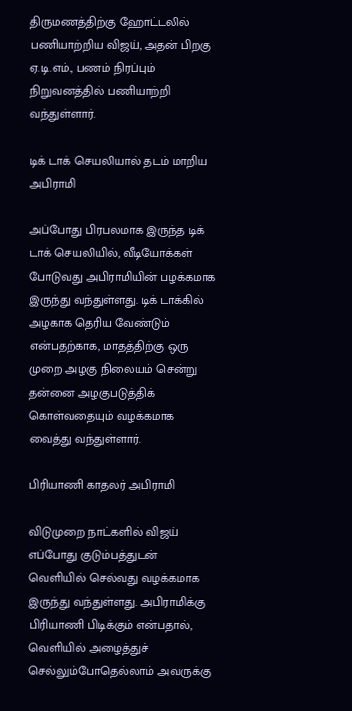திருமணத்திற்கு ஹோட்டலில் பணியாற்றிய விஜய், அதன் பிறகு ஏ.டி.எம்., பணம் நிரப்பும் நிறுவனத்தில் பணியாற்றி வந்துள்ளார்.

டிக் டாக் செயலியால் தடம் மாறிய அபிராமி

அப்போது பிரபலமாக இருந்த டிக் டாக் செயலியில், வீடியோக்கள் போடுவது அபிராமியின் பழக்கமாக இருந்து வந்துள்ளது. டிக் டாக்கில் அழகாக தெரிய வேண்டும் என்பதற்காக, மாதத்திற்கு ஒரு முறை அழகு நிலையம் சென்று தன்னை அழகுபடுத்திக் கொள்வதையும் வழக்கமாக வைத்து வந்துள்ளார்.

பிரியாணி காதலர் அபிராமி

விடுமுறை நாட்களில் விஜய் எப்போது குடும்பத்துடன் வெளியில் செல்வது வழக்கமாக இருந்து வந்துள்ளது. அபிராமிக்கு பிரியாணி பிடிக்கும் என்பதால், வெளியில் அழைத்துச் செல்லும்போதெல்லாம் அவருக்கு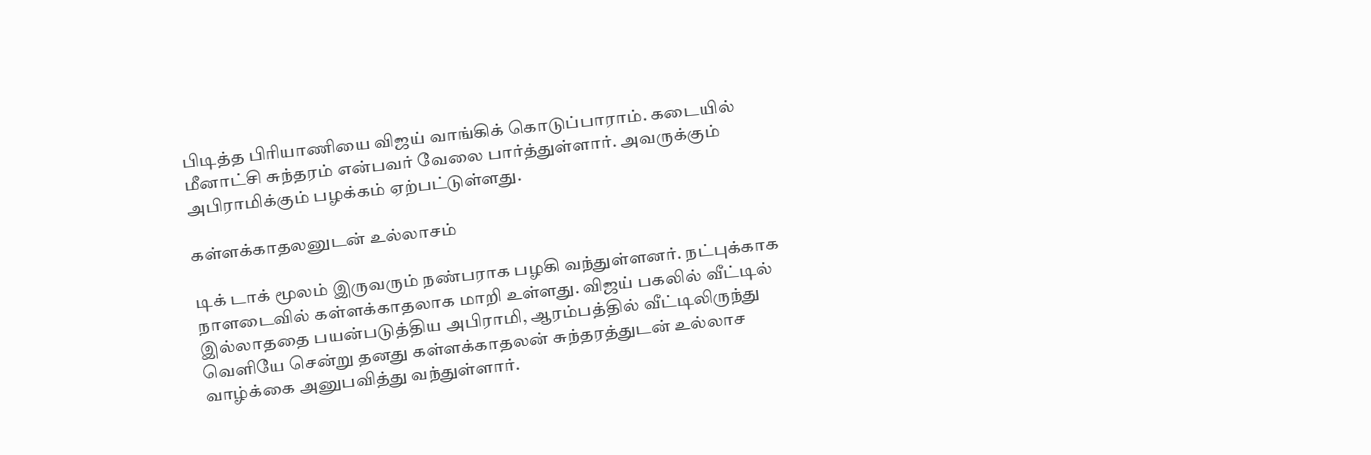பிடித்த பிரியாணியை விஜய் வாங்கிக் கொடுப்பாராம். கடையில் மீனாட்சி சுந்தரம் என்பவர் வேலை பார்த்துள்ளார். அவருக்கும் அபிராமிக்கும் பழக்கம் ஏற்பட்டுள்ளது.

கள்ளக்காதலனுடன் உல்லாசம்

டிக் டாக் மூலம் இருவரும் நண்பராக பழகி வந்துள்ளனர். நட்புக்காக நாளடைவில் கள்ளக்காதலாக மாறி உள்ளது. விஜய் பகலில் வீட்டில் இல்லாததை பயன்படுத்திய அபிராமி, ஆரம்பத்தில் வீட்டிலிருந்து வெளியே சென்று தனது கள்ளக்காதலன் சுந்தரத்துடன் உல்லாச வாழ்க்கை அனுபவித்து வந்துள்ளார்.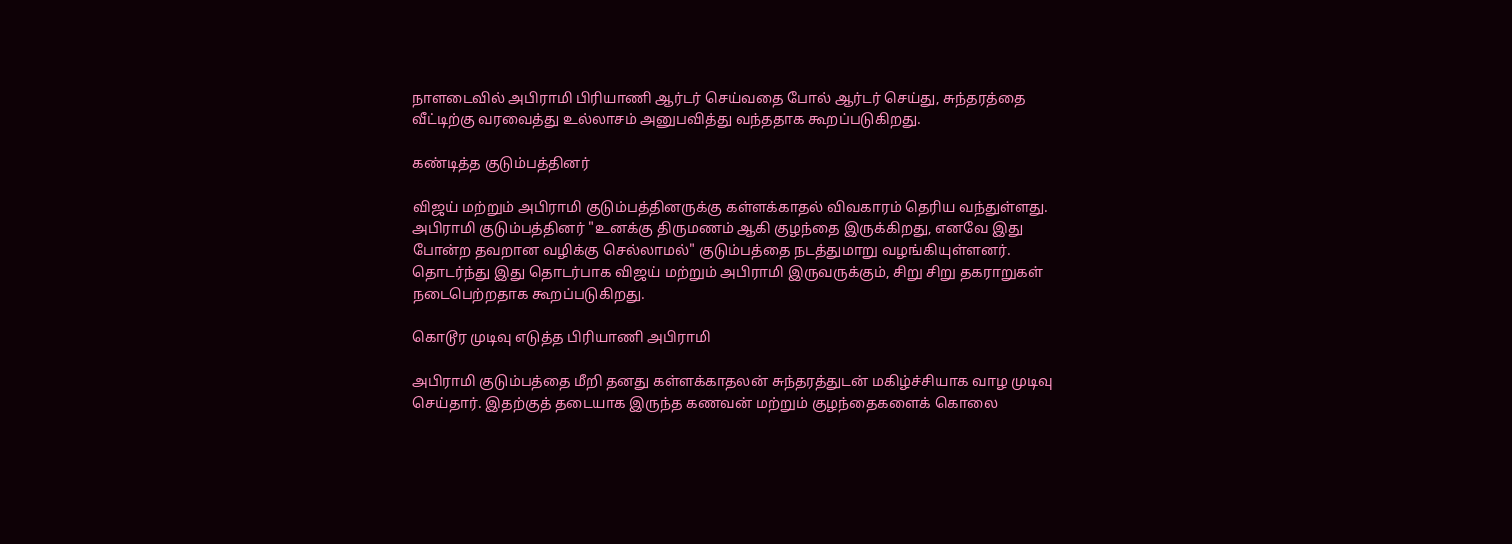நாளடைவில் அபிராமி பிரியாணி ஆர்டர் செய்வதை போல் ஆர்டர் செய்து, சுந்தரத்தை வீட்டிற்கு வரவைத்து உல்லாசம் அனுபவித்து வந்ததாக கூறப்படுகிறது.

கண்டித்த குடும்பத்தினர்

விஜய் மற்றும் அபிராமி குடும்பத்தினருக்கு கள்ளக்காதல் விவகாரம் தெரிய வந்துள்ளது. அபிராமி குடும்பத்தினர் "உனக்கு திருமணம் ஆகி குழந்தை இருக்கிறது, எனவே இது போன்ற தவறான வழிக்கு செல்லாமல்" குடும்பத்தை நடத்துமாறு வழங்கியுள்ளனர். தொடர்ந்து இது தொடர்பாக விஜய் மற்றும் அபிராமி இருவருக்கும், சிறு சிறு தகராறுகள் நடைபெற்றதாக கூறப்படுகிறது.

கொடூர முடிவு எடுத்த பிரியாணி அபிராமி

அபிராமி குடும்பத்தை மீறி தனது கள்ளக்காதலன் சுந்தரத்துடன் மகிழ்ச்சியாக வாழ முடிவு செய்தார். இதற்குத் தடையாக இருந்த கணவன் மற்றும் குழந்தைகளைக் கொலை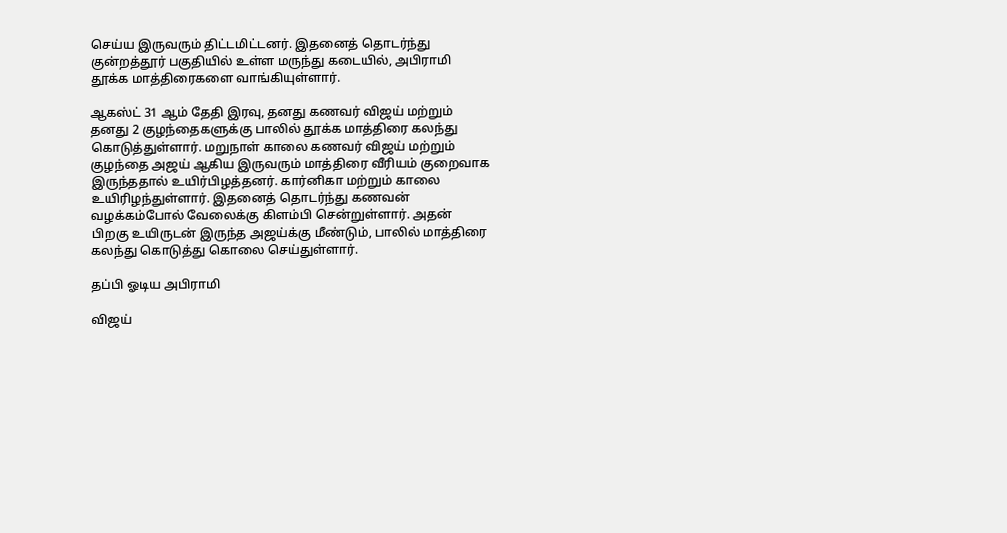செய்ய இருவரும் திட்டமிட்டனர். இதனைத் தொடர்ந்து குன்றத்தூர் பகுதியில் உள்ள மருந்து கடையில், அபிராமி தூக்க மாத்திரைகளை வாங்கியுள்ளார்.

ஆகஸ்ட் 31 ஆம் தேதி இரவு, தனது கணவர் விஜய் மற்றும் தனது 2 குழந்தைகளுக்கு பாலில் தூக்க மாத்திரை கலந்து கொடுத்துள்ளார். மறுநாள் காலை கணவர் விஜய் மற்றும் குழந்தை அஜய் ஆகிய இருவரும் மாத்திரை வீரியம் குறைவாக இருந்ததால் உயிர்பிழத்தனர். கார்னிகா மற்றும் காலை உயிரிழந்துள்ளார். இதனைத் தொடர்ந்து கணவன் வழக்கம்போல் வேலைக்கு கிளம்பி சென்றுள்ளார். அதன் பிறகு உயிருடன் இருந்த அஜய்க்கு மீண்டும், பாலில் மாத்திரை கலந்து கொடுத்து கொலை செய்துள்ளார்.

தப்பி ஓடிய அபிராமி

விஜய்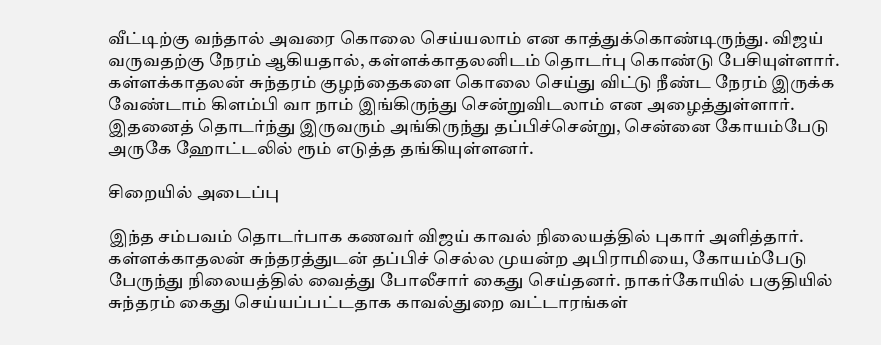வீட்டிற்கு வந்தால் அவரை கொலை செய்யலாம் என காத்துக்கொண்டிருந்து. விஜய் வருவதற்கு நேரம் ஆகியதால், கள்ளக்காதலனிடம் தொடர்பு கொண்டு பேசியுள்ளார். கள்ளக்காதலன் சுந்தரம் குழந்தைகளை கொலை செய்து விட்டு நீண்ட நேரம் இருக்க வேண்டாம் கிளம்பி வா நாம் இங்கிருந்து சென்றுவிடலாம் என அழைத்துள்ளார். இதனைத் தொடர்ந்து இருவரும் அங்கிருந்து தப்பிச்சென்று, சென்னை கோயம்பேடு அருகே ஹோட்டலில் ரூம் எடுத்த தங்கியுள்ளனர்.

சிறையில் அடைப்பு

இந்த சம்பவம் தொடர்பாக கணவர் விஜய் காவல் நிலையத்தில் புகார் அளித்தார். கள்ளக்காதலன் சுந்தரத்துடன் தப்பிச் செல்ல முயன்ற அபிராமியை, கோயம்பேடு பேருந்து நிலையத்தில் வைத்து போலீசார் கைது செய்தனர். நாகர்கோயில் பகுதியில் சுந்தரம் கைது செய்யப்பட்டதாக காவல்துறை வட்டாரங்கள்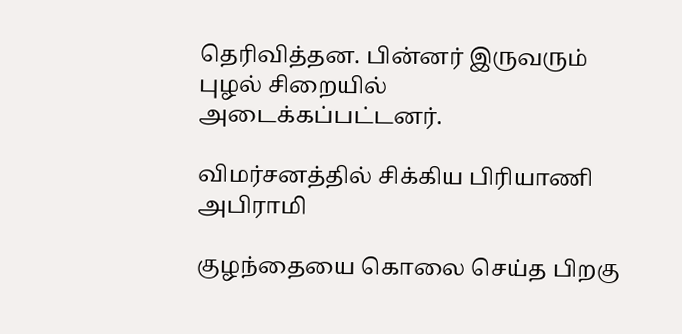தெரிவித்தன. பின்னர் இருவரும் புழல் சிறையில் அடைக்கப்பட்டனர்.

விமர்சனத்தில் சிக்கிய பிரியாணி அபிராமி

குழந்தையை கொலை செய்த பிறகு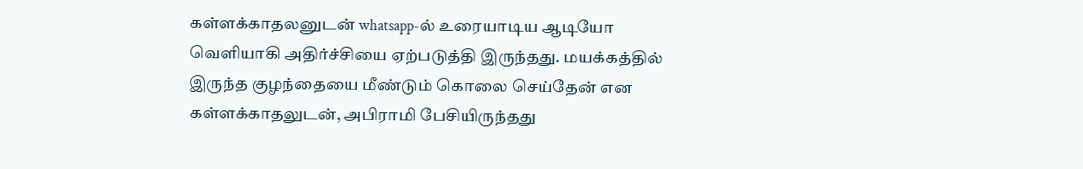கள்ளக்காதலனுடன் whatsapp-ல் உரையாடிய ஆடியோ வெளியாகி அதிர்ச்சியை ஏற்படுத்தி இருந்தது. மயக்கத்தில் இருந்த குழந்தையை மீண்டும் கொலை செய்தேன் என கள்ளக்காதலுடன், அபிராமி பேசியிருந்தது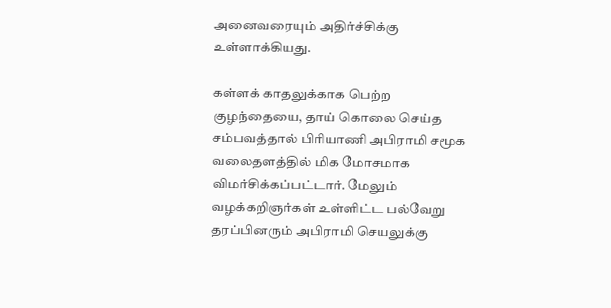அனைவரையும் அதிர்ச்சிக்கு உள்ளாக்கியது.

கள்ளக் காதலுக்காக பெற்ற குழந்தையை, தாய் கொலை செய்த சம்பவத்தால் பிரியாணி அபிராமி சமூக வலைதளத்தில் மிக மோசமாக விமர்சிக்கப்பட்டார். மேலும் வழக்கறிஞர்கள் உள்ளிட்ட பல்வேறு தரப்பினரும் அபிராமி செயலுக்கு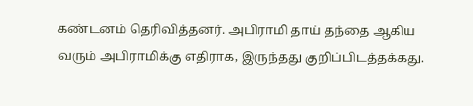கண்டனம் தெரிவித்தனர். அபிராமி தாய் தந்தை ஆகிய வரும் அபிராமிக்கு எதிராக, இருந்தது குறிப்பிடத்தக்கது.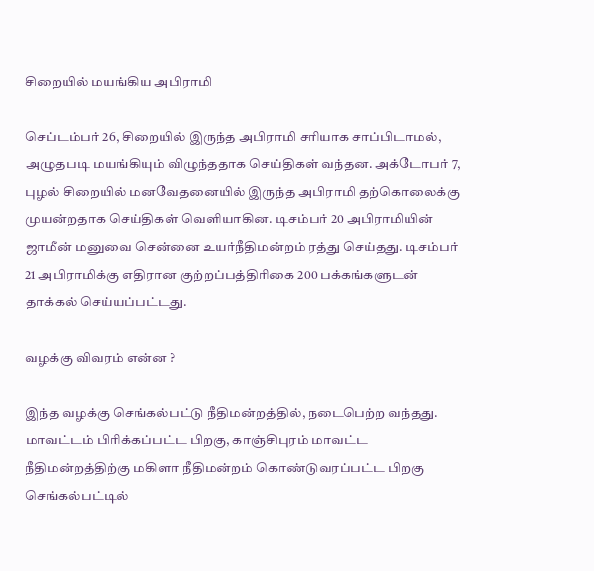சிறையில் மயங்கிய அபிராமி

செப்டம்பர் 26, சிறையில் இருந்த அபிராமி சரியாக சாப்பிடாமல், அழுதபடி மயங்கியும் விழுந்ததாக செய்திகள் வந்தன. அக்டோபர் 7, புழல் சிறையில் மனவேதனையில் இருந்த அபிராமி தற்கொலைக்கு முயன்றதாக செய்திகள் வெளியாகின. டிசம்பர் 20 அபிராமியின் ஜாமீன் மனுவை சென்னை உயர்நீதிமன்றம் ரத்து செய்தது. டிசம்பர் 21 அபிராமிக்கு எதிரான குற்றப்பத்திரிகை 200 பக்கங்களுடன் தாக்கல் செய்யப்பட்டது.

வழக்கு விவரம் என்ன ?

இந்த வழக்கு செங்கல்பட்டு நீதிமன்றத்தில், நடைபெற்ற வந்தது. மாவட்டம் பிரிக்கப்பட்ட பிறகு, காஞ்சிபுரம் மாவட்ட நீதிமன்றத்திற்கு மகிளா நீதிமன்றம் கொண்டுவரப்பட்ட பிறகு செங்கல்பட்டில்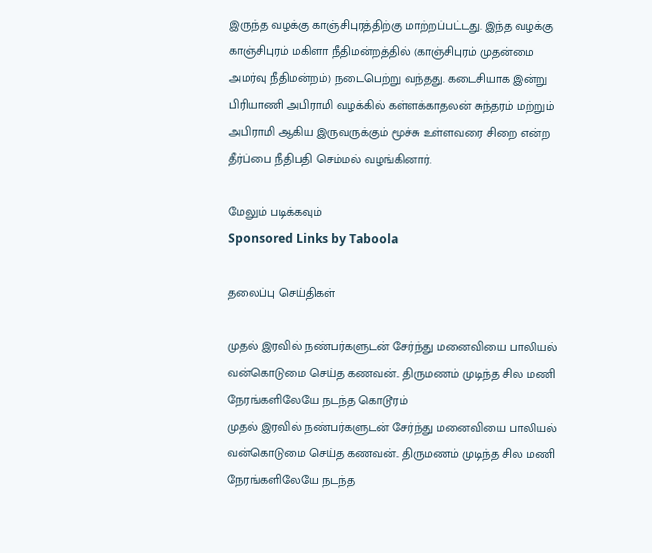இருந்த வழக்கு காஞ்சிபுரத்திற்கு மாற்றப்பட்டது. இந்த வழக்கு காஞ்சிபுரம் மகிளா நீதிமன்றத்தில் (காஞ்சிபுரம் முதன்மை அமர்வு நீதிமன்றம்) நடைபெற்று வந்தது. கடைசியாக இன்று பிரியாணி அபிராமி வழக்கில் கள்ளக்காதலன் சுந்தரம் மற்றும் அபிராமி ஆகிய இருவருக்கும் மூச்சு உள்ளவரை சிறை என்ற தீர்ப்பை நீதிபதி செம்மல் வழங்கினார்.

மேலும் படிக்கவும்
Sponsored Links by Taboola

தலைப்பு செய்திகள்

முதல் இரவில் நண்பர்களுடன் சேர்ந்து மனைவியை பாலியல் வன்கொடுமை செய்த கணவன்.. திருமணம் முடிந்த சில மணி நேரங்களிலேயே நடந்த கொடூரம்
முதல் இரவில் நண்பர்களுடன் சேர்ந்து மனைவியை பாலியல் வன்கொடுமை செய்த கணவன்.. திருமணம் முடிந்த சில மணி நேரங்களிலேயே நடந்த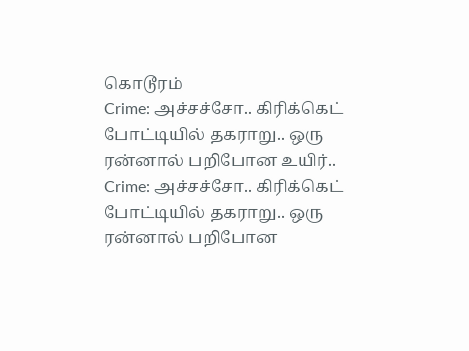கொடூரம்
Crime: அச்சச்சோ.. கிரிக்கெட் போட்டியில் தகராறு.. ஒரு ரன்னால் பறிபோன உயிர்..
Crime: அச்சச்சோ.. கிரிக்கெட் போட்டியில் தகராறு.. ஒரு ரன்னால் பறிபோன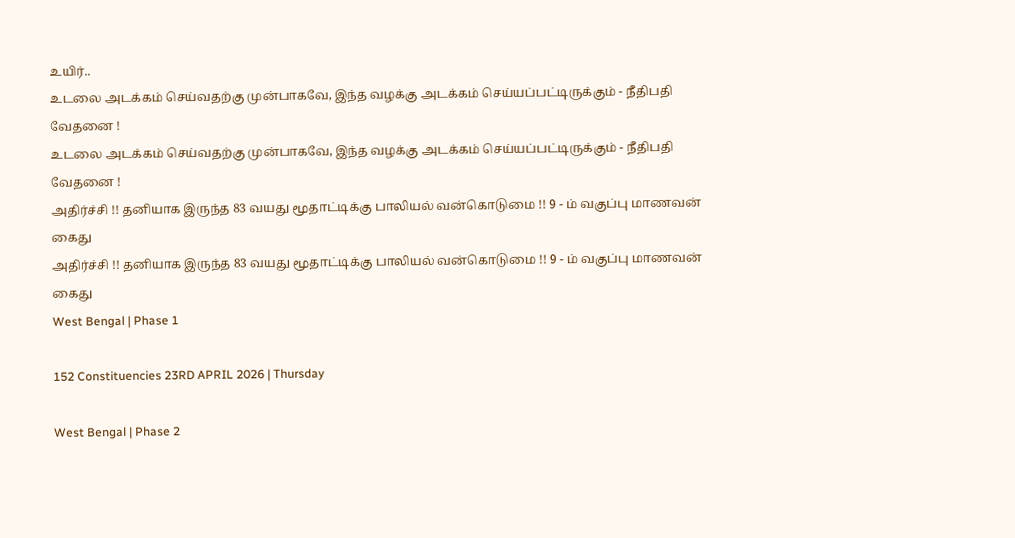உயிர்..
உடலை அடக்கம் செய்வதற்கு முன்பாகவே, இந்த வழக்கு அடக்கம் செய்யப்பட்டிருக்கும் - நீதிபதி வேதனை !
உடலை அடக்கம் செய்வதற்கு முன்பாகவே, இந்த வழக்கு அடக்கம் செய்யப்பட்டிருக்கும் - நீதிபதி வேதனை !
அதிர்ச்சி !! தனியாக இருந்த 83 வயது மூதாட்டிக்கு பாலியல் வன்கொடுமை !! 9 - ம் வகுப்பு மாணவன் கைது
அதிர்ச்சி !! தனியாக இருந்த 83 வயது மூதாட்டிக்கு பாலியல் வன்கொடுமை !! 9 - ம் வகுப்பு மாணவன் கைது
West Bengal | Phase 1

152 Constituencies 23RD APRIL 2026 | Thursday

West Bengal | Phase 2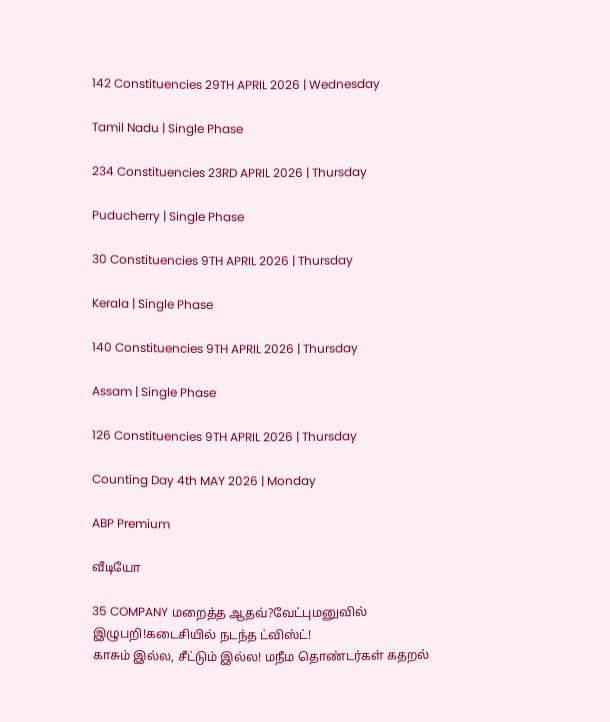142 Constituencies 29TH APRIL 2026 | Wednesday

Tamil Nadu | Single Phase

234 Constituencies 23RD APRIL 2026 | Thursday

Puducherry | Single Phase

30 Constituencies 9TH APRIL 2026 | Thursday

Kerala | Single Phase

140 Constituencies 9TH APRIL 2026 | Thursday

Assam | Single Phase

126 Constituencies 9TH APRIL 2026 | Thursday

Counting Day 4th MAY 2026 | Monday

ABP Premium

வீடியோ

35 COMPANY மறைத்த ஆதவ்?வேட்புமனுவில் இழுபறி!கடைசியில் நடந்த ட்விஸ்ட்!
காசும் இல்ல, சீட்டும் இல்ல! மநீம தொண்டர்கள் கதறல்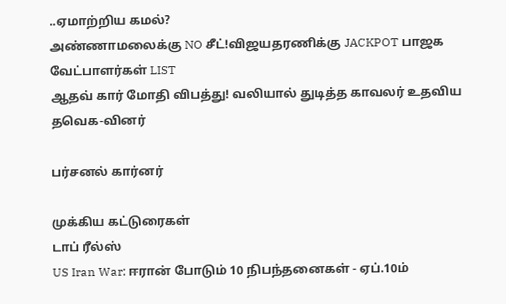..ஏமாற்றிய கமல்?
அண்ணாமலைக்கு NO சீட்!விஜயதரணிக்கு JACKPOT பாஜக வேட்பாளர்கள் LIST
ஆதவ் கார் மோதி விபத்து! வலியால் துடித்த காவலர் உதவிய தவெக-வினர்

பர்சனல் கார்னர்

முக்கிய கட்டுரைகள்
டாப் ரீல்ஸ்
US Iran War: ஈரான் போடும் 10 நிபந்தனைகள் - ஏப்.10ம்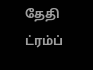தேதி ட்ரம்ப்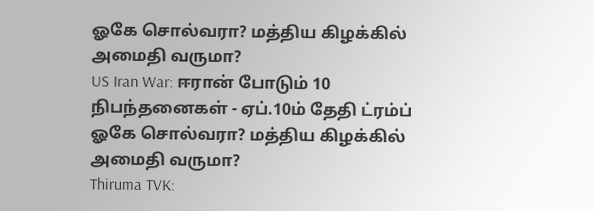ஓகே சொல்வரா? மத்திய கிழக்கில் அமைதி வருமா?
US Iran War: ஈரான் போடும் 10 நிபந்தனைகள் - ஏப்.10ம் தேதி ட்ரம்ப் ஓகே சொல்வரா? மத்திய கிழக்கில் அமைதி வருமா?
Thiruma TVK: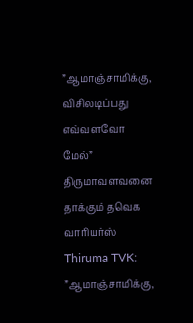”ஆமாஞ்சாமிக்கு, விசிலடிப்பது எவ்வளவோ மேல்” திருமாவளவனை தாக்கும் தவெக வாரியர்ஸ்
Thiruma TVK: ”ஆமாஞ்சாமிக்கு,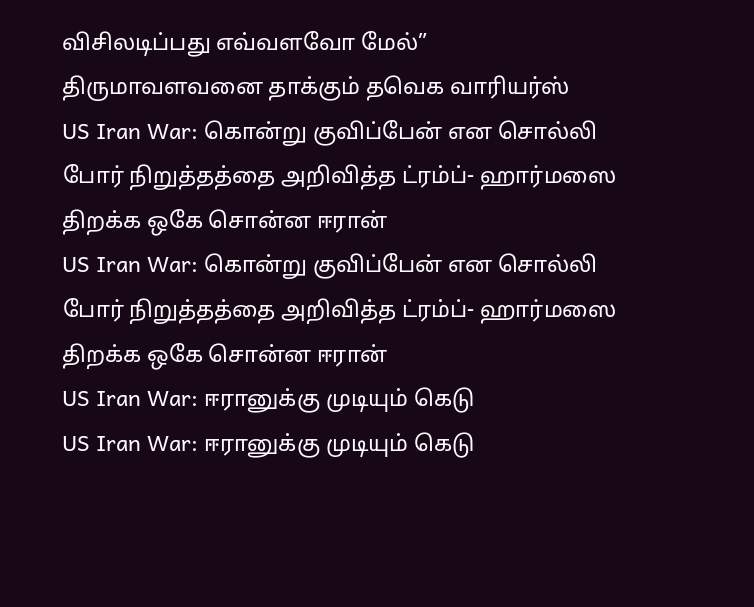விசிலடிப்பது எவ்வளவோ மேல்” திருமாவளவனை தாக்கும் தவெக வாரியர்ஸ்
US Iran War: கொன்று குவிப்பேன் என சொல்லி போர் நிறுத்தத்தை அறிவித்த ட்ரம்ப்- ஹார்மஸை திறக்க ஒகே சொன்ன ஈரான்
US Iran War: கொன்று குவிப்பேன் என சொல்லி போர் நிறுத்தத்தை அறிவித்த ட்ரம்ப்- ஹார்மஸை திறக்க ஒகே சொன்ன ஈரான்
US Iran War: ஈரானுக்கு முடியும் கெடு
US Iran War: ஈரானுக்கு முடியும் கெடு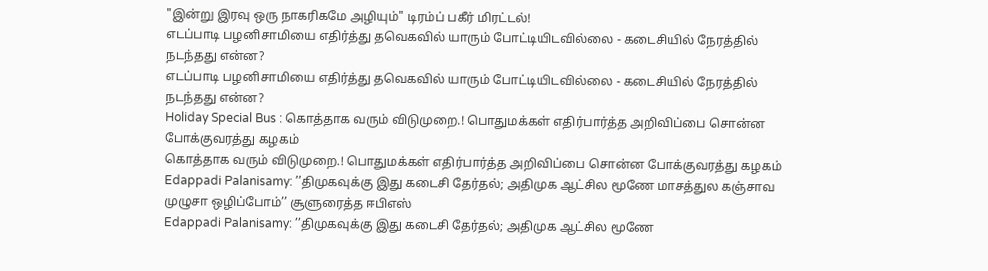"இன்று இரவு ஒரு நாகரிகமே அழியும்" டிரம்ப் பகீர் மிரட்டல்!
எடப்பாடி பழனிசாமியை எதிர்த்து தவெகவில் யாரும் போட்டியிடவில்லை - கடைசியில் நேரத்தில் நடந்தது என்ன?
எடப்பாடி பழனிசாமியை எதிர்த்து தவெகவில் யாரும் போட்டியிடவில்லை - கடைசியில் நேரத்தில் நடந்தது என்ன?
Holiday Special Bus : கொத்தாக வரும் விடுமுறை.! பொதுமக்கள் எதிர்பார்த்த அறிவிப்பை சொன்ன போக்குவரத்து கழகம்
கொத்தாக வரும் விடுமுறை.! பொதுமக்கள் எதிர்பார்த்த அறிவிப்பை சொன்ன போக்குவரத்து கழகம்
Edappadi Palanisamy: ’’திமுகவுக்கு இது கடைசி தேர்தல்; அதிமுக ஆட்சில மூணே மாசத்துல கஞ்சாவ முழுசா ஒழிப்போம்’’ சூளுரைத்த ஈபிஎஸ்
Edappadi Palanisamy: ’’திமுகவுக்கு இது கடைசி தேர்தல்; அதிமுக ஆட்சில மூணே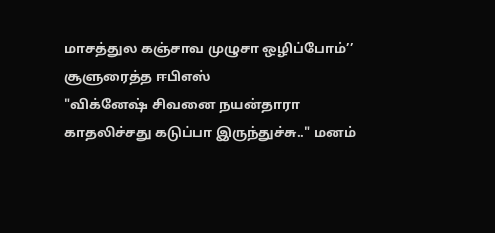மாசத்துல கஞ்சாவ முழுசா ஒழிப்போம்’’ சூளுரைத்த ஈபிஎஸ்
"விக்னேஷ் சிவனை நயன்தாரா காதலிச்சது கடுப்பா இருந்துச்சு.." மனம்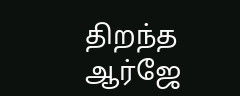திறந்த ஆர்ஜே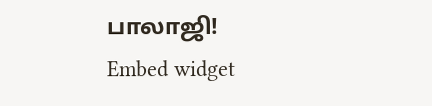பாலாஜி!
Embed widget